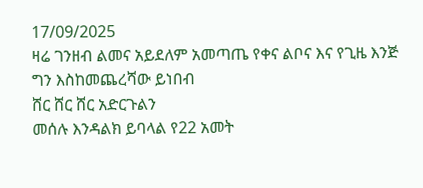17/09/2025
ዛሬ ገንዘብ ልመና አይደለም አመጣጤ የቀና ልቦና እና የጊዜ እንጅ
ግን እስከመጨረሻው ይነበብ
ሸር ሸር ሸር አድርጉልን
መሰሉ እንዳልክ ይባላል የ22 አመት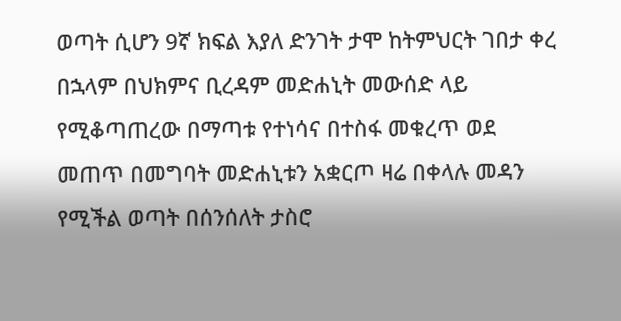ወጣት ሲሆን 9ኛ ክፍል እያለ ድንገት ታሞ ከትምህርት ገበታ ቀረ በኋላም በህክምና ቢረዳም መድሐኒት መውሰድ ላይ የሚቆጣጠረው በማጣቱ የተነሳና በተስፋ መቁረጥ ወደ መጠጥ በመግባት መድሐኒቱን አቋርጦ ዛሬ በቀላሉ መዳን የሚችል ወጣት በሰንሰለት ታስሮ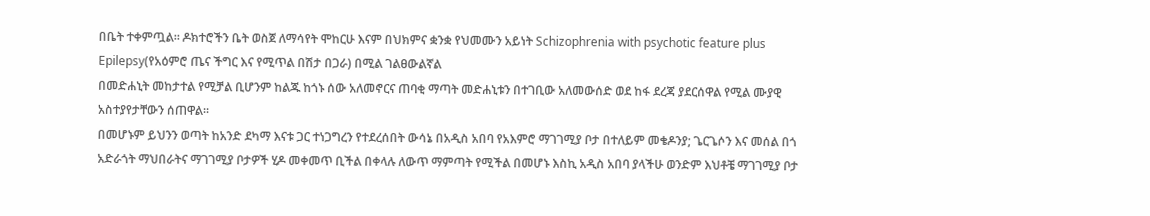በቤት ተቀምጧል። ዶክተሮችን ቤት ወስጀ ለማሳየት ሞከርሁ እናም በህክምና ቋንቋ የህመሙን አይነት Schizophrenia with psychotic feature plus Epilepsy(የአዕምሮ ጤና ችግር እና የሚጥል በሽታ በጋራ) በሚል ገልፀውልኛል
በመድሐኒት መከታተል የሚቻል ቢሆንም ከልጁ ከጎኑ ሰው አለመኖርና ጠባቂ ማጣት መድሐኒቱን በተገቢው አለመውሰድ ወደ ከፋ ደረጃ ያደርሰዋል የሚል ሙያዊ አስተያየታቸውን ሰጠዋል።
በመሆኑም ይህንን ወጣት ከአንድ ደካማ እናቱ ጋር ተነጋግረን የተደረሰበት ውሳኔ በአዲስ አበባ የአእምሮ ማገገሚያ ቦታ በተለይም መቄዶንያ; ጌርጌሶን እና መሰል በጎ አድራጎት ማህበራትና ማገገሚያ ቦታዎች ሂዶ መቀመጥ ቢችል በቀላሉ ለውጥ ማምጣት የሚችል በመሆኑ እስኪ አዲስ አበባ ያላችሁ ወንድም እህቶቼ ማገገሚያ ቦታ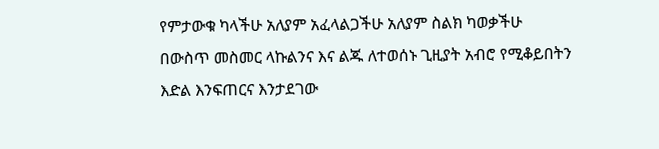የምታውቁ ካላችሁ አለያም አፈላልጋችሁ አለያም ስልክ ካወቃችሁ በውስጥ መስመር ላኩልንና እና ልጁ ለተወሰኑ ጊዚያት አብሮ የሚቆይበትን እድል እንፍጠርና እንታደገው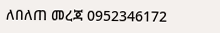ለበለጠ መረጃ 0952346172